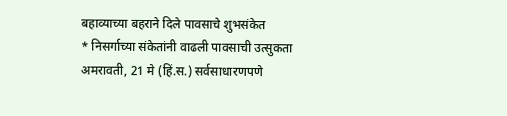बहाव्याच्या बहराने दिले पावसाचे शुभसंकेत
* निसर्गाच्या संकेतांनी वाढली पावसाची उत्सुकता अमरावती, 21 मे (हिं.स.) सर्वसाधारणपणे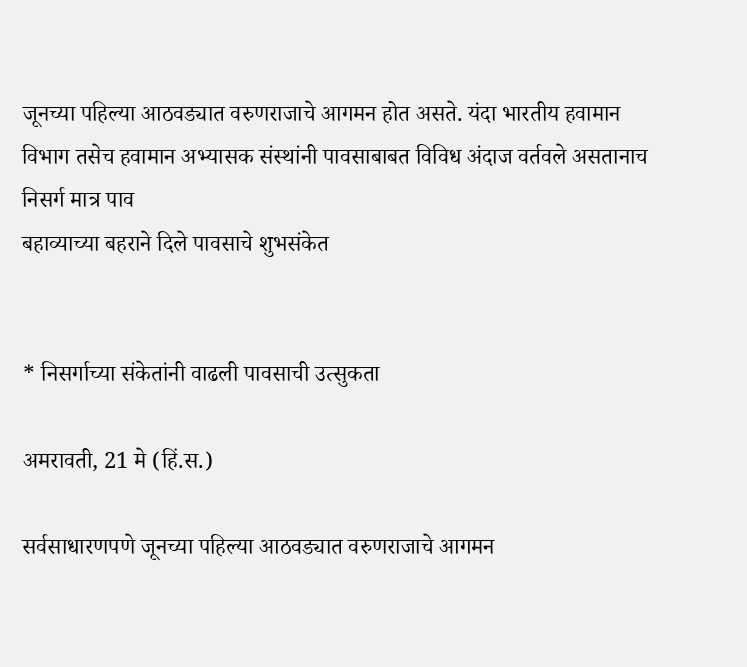जूनच्या पहिल्या आठवड्यात वरुणराजाचे आगमन होत असते. यंदा भारतीय हवामान विभाग तसेच हवामान अभ्यासक संस्थांनी पावसाबाबत विविध अंदाज वर्तवले असतानाच निसर्ग मात्र पाव
बहाव्याच्या बहराने दिले पावसाचे शुभसंकेत


* निसर्गाच्या संकेतांनी वाढली पावसाची उत्सुकता

अमरावती, 21 मे (हिं.स.)

सर्वसाधारणपणे जूनच्या पहिल्या आठवड्यात वरुणराजाचे आगमन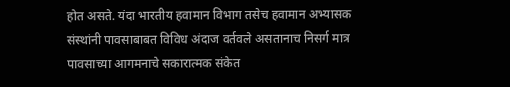होत असते. यंदा भारतीय हवामान विभाग तसेच हवामान अभ्यासक संस्थांनी पावसाबाबत विविध अंदाज वर्तवले असतानाच निसर्ग मात्र पावसाच्या आगमनाचे सकारात्मक संकेत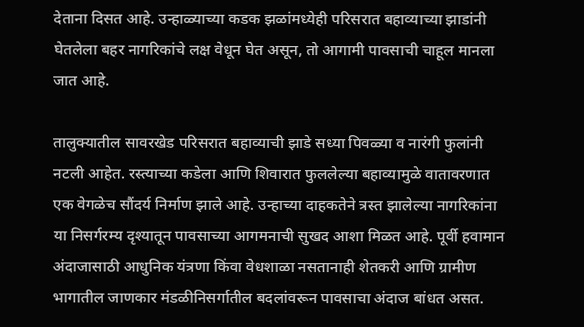देताना दिसत आहे. उन्हाळ्याच्या कडक झळांमध्येही परिसरात बहाव्याच्या झाडांनी घेतलेला बहर नागरिकांचे लक्ष वेधून घेत असून, तो आगामी पावसाची चाहूल मानला जात आहे.

तालुक्यातील सावरखेड परिसरात बहाव्याची झाडे सध्या पिवळ्या व नारंगी फुलांनी नटली आहेत. रस्त्याच्या कडेला आणि शिवारात फुललेल्या बहाव्यामुळे वातावरणात एक वेगळेच सौंदर्य निर्माण झाले आहे. उन्हाच्या दाहकतेने त्रस्त झालेल्या नागरिकांना या निसर्गरम्य दृश्यातून पावसाच्या आगमनाची सुखद आशा मिळत आहे. पूर्वी हवामान अंदाजासाठी आधुनिक यंत्रणा किंवा वेधशाळा नसतानाही शेतकरी आणि ग्रामीण भागातील जाणकार मंडळीनिसर्गातील बदलांवरून पावसाचा अंदाज बांधत असत.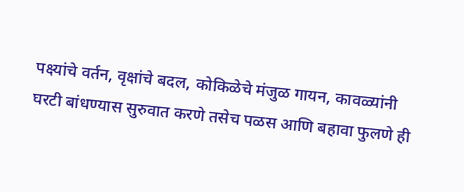पक्ष्यांचे वर्तन, वृक्षांचे बदल, कोकिळेचे मंजुळ गायन, कावळ्यांनी घरटी बांधण्यास सुरुवात करणे तसेच पळस आणि बहावा फुलणे ही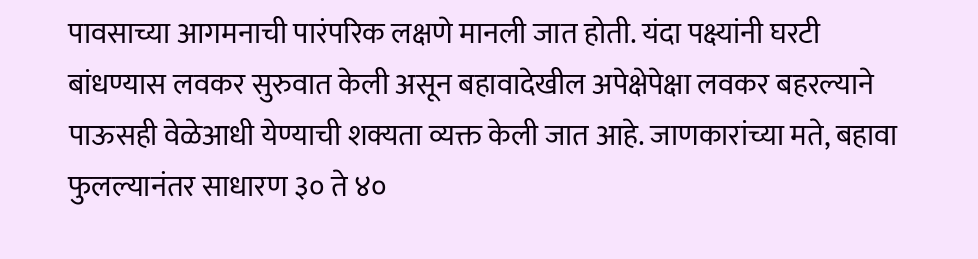पावसाच्या आगमनाची पारंपरिक लक्षणे मानली जात होती. यंदा पक्ष्यांनी घरटी बांधण्यास लवकर सुरुवात केली असून बहावादेखील अपेक्षेपेक्षा लवकर बहरल्याने पाऊसही वेळेआधी येण्याची शक्यता व्यक्त केली जात आहे. जाणकारांच्या मते, बहावा फुलल्यानंतर साधारण ३० ते ४०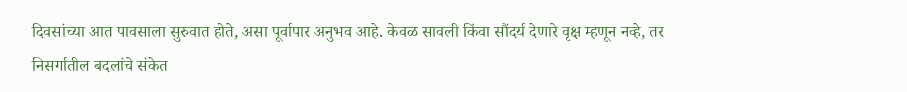दिवसांच्या आत पावसाला सुरुवात होते, असा पूर्वापार अनुभव आहे. केवळ सावली किंवा सौंदर्य देणारे वृक्ष म्हणून नव्हे, तर निसर्गातील बदलांचे संकेत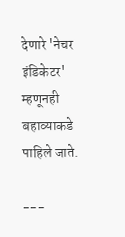देणारे 'नेचर इंडिकेटर' म्हणूनही बहाव्याकडे पाहिले जाते.

---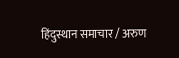हिंदुस्थान समाचार / अरुण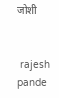जोशी


 rajesh pande